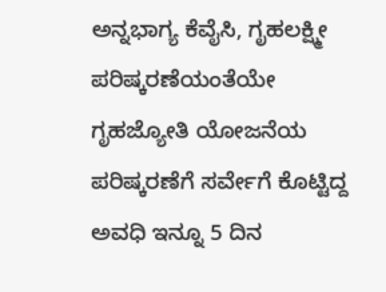ಅನ್ನಭಾಗ್ಯ ಕೆವೈಸಿ, ಗೃಹಲಕ್ಷ್ಮೀ ಪರಿಷ್ಕರಣೆಯಂತೆಯೇ ಗೃಹಜ್ಯೋತಿ ಯೋಜನೆಯ ಪರಿಷ್ಕರಣೆಗೆ ಸರ್ವೇಗೆ ಕೊಟ್ಟಿದ್ದ ಅವಧಿ ಇನ್ನೂ 5 ದಿನ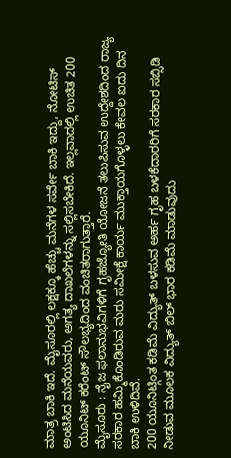ಮಾತ್ರ ಬಾಕಿ ಇದೆ. ಮೈಸೂರಲ್ಲಿ ಲಕ್ಷಕ್ಕೂ ಹೆಚ್ಚು ಮನೆಗಳ ಸರ್ವೇ ಬಾಕಿ ಇದ್ದು, ನೋಟಿಸ್ ಅಂಟಿಸಿದ ಮನೆಯವರು, ಅಗತ್ಯ ದಾಖಲೆಗಳನ್ನು ಸಲ್ಲಿಸಬೇಕಿದೆ. ಇಲ್ಲವಾದಲ್ಲಿ ಉಚಿತ 200 ಯೂನಿಟ್ ಕರೆಂಟ್ ಸೌಲಭ್ಯದಿಂದ ವಂಚಿತರಾಗುತ್ತಾರೆ.
ಮೈಸೂರು : ನೈಜ ಫಲಾನುಭವಿಗಳಿಗೆ ಗೃಹಜ್ಯೋತಿ ಯೋಜನೆ ತಲುಪಿಸುವ ಉದ್ದೇಶದಿಂದ ರಾಜ್ಯ ಸರಕಾರ ಹಮ್ಮಿಕೊಂಡಿರುವ ಮರು ಸಮೀಕ್ಷೆ ಕಾರ್ಯ ಮುಕ್ತಾಯಗೊಳ್ಳಲು ಕೇವಲ ಐದು ದಿನ ಬಾಕಿ ಉಳಿದಿವೆ.
200 ಯೂನಿಟ್ಗಿಂತ ಕಡಿಮೆ ವಿದ್ಯುತ್ ಬಳಸುವ ಅರ್ಹ ಗೃಹ ಬಳಕೆದಾರರಿಗೆ ಸರಕಾರ ಸಬ್ಸಿಡಿ ನೀಡುವ ಮೂಲಕ ವಿದ್ಯುತ್ ಬಿಲ್ ಭಾರ ಕಡಿಮೆ ಮಾಡುವುದು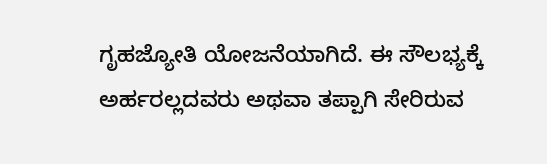ಗೃಹಜ್ಯೋತಿ ಯೋಜನೆಯಾಗಿದೆ. ಈ ಸೌಲಭ್ಯಕ್ಕೆ ಅರ್ಹರಲ್ಲದವರು ಅಥವಾ ತಪ್ಪಾಗಿ ಸೇರಿರುವ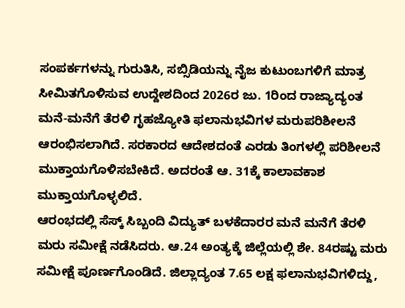ಸಂಪರ್ಕಗಳನ್ನು ಗುರುತಿಸಿ, ಸಬ್ಸಿಡಿಯನ್ನು ನೈಜ ಕುಟುಂಬಗಳಿಗೆ ಮಾತ್ರ ಸೀಮಿತಗೊಳಿಸುವ ಉದ್ದೇಶದಿಂದ 2026ರ ಜು. 1ರಿಂದ ರಾಜ್ಯಾದ್ಯಂತ ಮನೆ-ಮನೆಗೆ ತೆರಳಿ ಗೃಹಜ್ಯೋತಿ ಫಲಾನುಭವಿಗಳ ಮರುಪರಿಶೀಲನೆ ಆರಂಭಿಸಲಾಗಿದೆ. ಸರಕಾರದ ಆದೇಶದಂತೆ ಎರಡು ತಿಂಗಳಲ್ಲಿ ಪರಿಶೀಲನೆ ಮುಕ್ತಾಯಗೊಳಿಸಬೇಕಿದೆ. ಅದರಂತೆ ಆ. 31ಕ್ಕೆ ಕಾಲಾವಕಾಶ ಮುಕ್ತಾಯಗೊಳ್ಳಲಿದೆ.
ಆರಂಭದಲ್ಲಿ ಸೆಸ್ಕ್ ಸಿಬ್ಬಂದಿ ವಿದ್ಯುತ್ ಬಳಕೆದಾರರ ಮನೆ ಮನೆಗೆ ತೆರಳಿ ಮರು ಸಮೀಕ್ಷೆ ನಡೆಸಿದರು. ಆ.24 ಅಂತ್ಯಕ್ಕೆ ಜಿಲ್ಲೆಯಲ್ಲಿ ಶೇ. 84ರಷ್ಟು ಮರು ಸಮೀಕ್ಷೆ ಪೂರ್ಣಗೊಂಡಿದೆ. ಜಿಲ್ಲಾದ್ಯಂತ 7.65 ಲಕ್ಷ ಫಲಾನುಭವಿಗಳಿದ್ದು,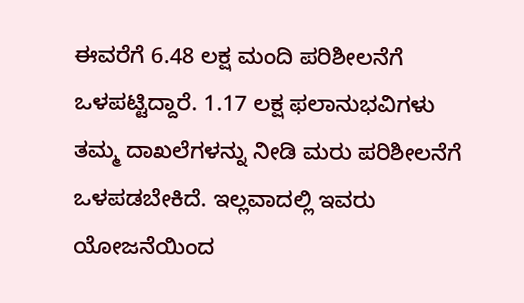ಈವರೆಗೆ 6.48 ಲಕ್ಷ ಮಂದಿ ಪರಿಶೀಲನೆಗೆ ಒಳಪಟ್ಟಿದ್ದಾರೆ. 1.17 ಲಕ್ಷ ಫಲಾನುಭವಿಗಳು ತಮ್ಮ ದಾಖಲೆಗಳನ್ನು ನೀಡಿ ಮರು ಪರಿಶೀಲನೆಗೆ ಒಳಪಡಬೇಕಿದೆ. ಇಲ್ಲವಾದಲ್ಲಿ ಇವರು ಯೋಜನೆಯಿಂದ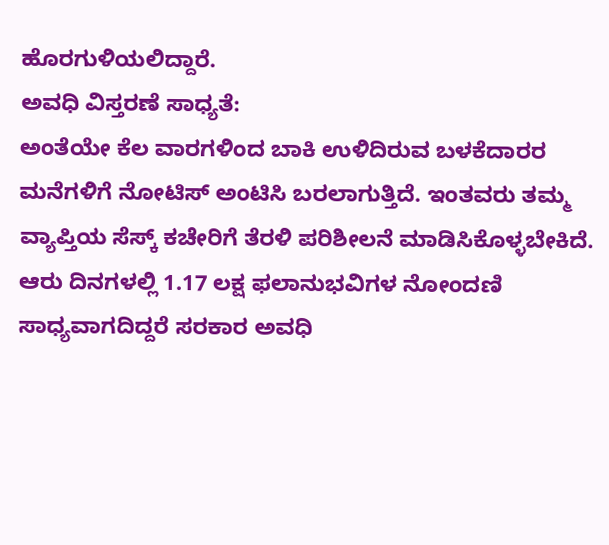ಹೊರಗುಳಿಯಲಿದ್ದಾರೆ.
ಅವಧಿ ವಿಸ್ತರಣೆ ಸಾಧ್ಯತೆ:
ಅಂತೆಯೇ ಕೆಲ ವಾರಗಳಿಂದ ಬಾಕಿ ಉಳಿದಿರುವ ಬಳಕೆದಾರರ ಮನೆಗಳಿಗೆ ನೋಟಿಸ್ ಅಂಟಿಸಿ ಬರಲಾಗುತ್ತಿದೆ. ಇಂತವರು ತಮ್ಮ ವ್ಯಾಪ್ತಿಯ ಸೆಸ್ಕ್ ಕಚೇರಿಗೆ ತೆರಳಿ ಪರಿಶೀಲನೆ ಮಾಡಿಸಿಕೊಳ್ಳಬೇಕಿದೆ. ಆರು ದಿನಗಳಲ್ಲಿ 1.17 ಲಕ್ಷ ಫಲಾನುಭವಿಗಳ ನೋಂದಣಿ ಸಾಧ್ಯವಾಗದಿದ್ದರೆ ಸರಕಾರ ಅವಧಿ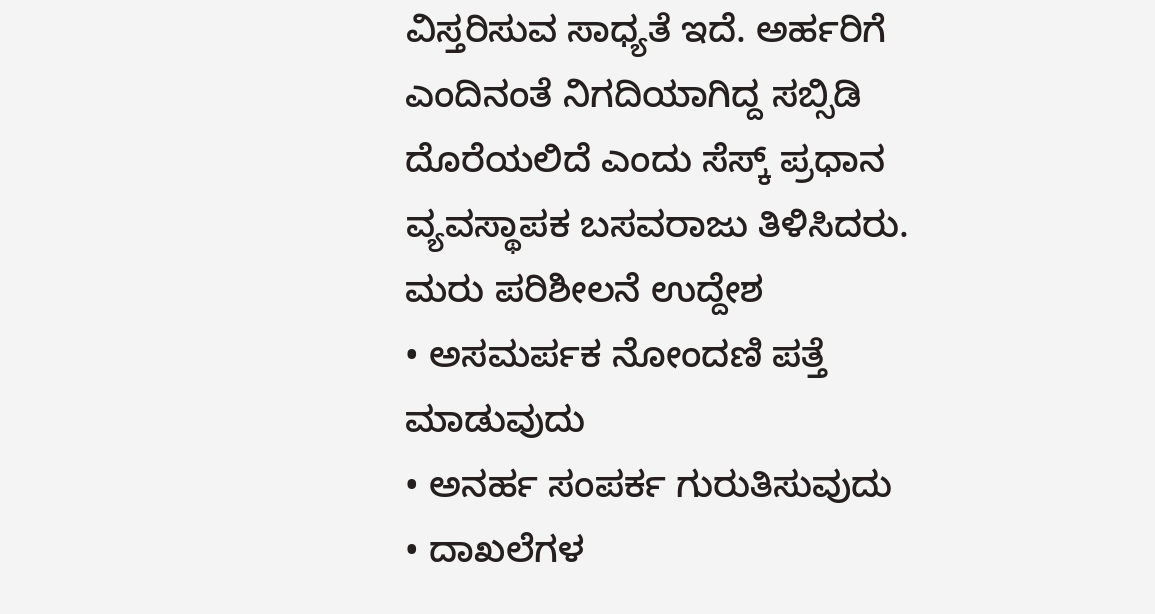ವಿಸ್ತರಿಸುವ ಸಾಧ್ಯತೆ ಇದೆ. ಅರ್ಹರಿಗೆ ಎಂದಿನಂತೆ ನಿಗದಿಯಾಗಿದ್ದ ಸಬ್ಸಿಡಿ ದೊರೆಯಲಿದೆ ಎಂದು ಸೆಸ್ಕ್ ಪ್ರಧಾನ ವ್ಯವಸ್ಥಾಪಕ ಬಸವರಾಜು ತಿಳಿಸಿದರು.
ಮರು ಪರಿಶೀಲನೆ ಉದ್ದೇಶ
• ಅಸಮರ್ಪಕ ನೋಂದಣಿ ಪತ್ತೆ ಮಾಡುವುದು
• ಅನರ್ಹ ಸಂಪರ್ಕ ಗುರುತಿಸುವುದು
• ದಾಖಲೆಗಳ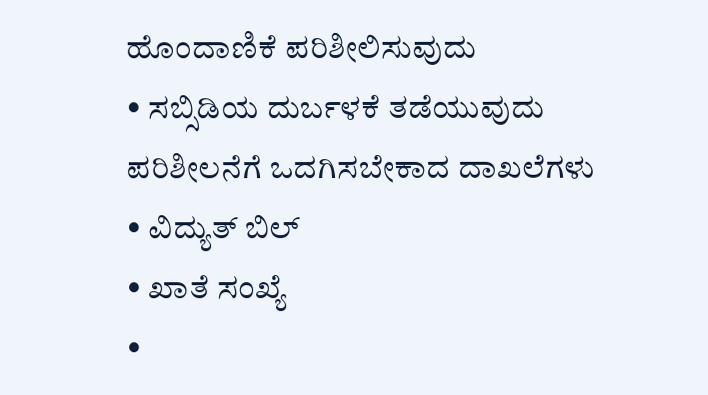ಹೊಂದಾಣಿಕೆ ಪರಿಶೀಲಿಸುವುದು
• ಸಬ್ಸಿಡಿಯ ದುರ್ಬಳಕೆ ತಡೆಯುವುದು
ಪರಿಶೀಲನೆಗೆ ಒದಗಿಸಬೇಕಾದ ದಾಖಲೆಗಳು
• ವಿದ್ಯುತ್ ಬಿಲ್
• ಖಾತೆ ಸಂಖ್ಯೆ
•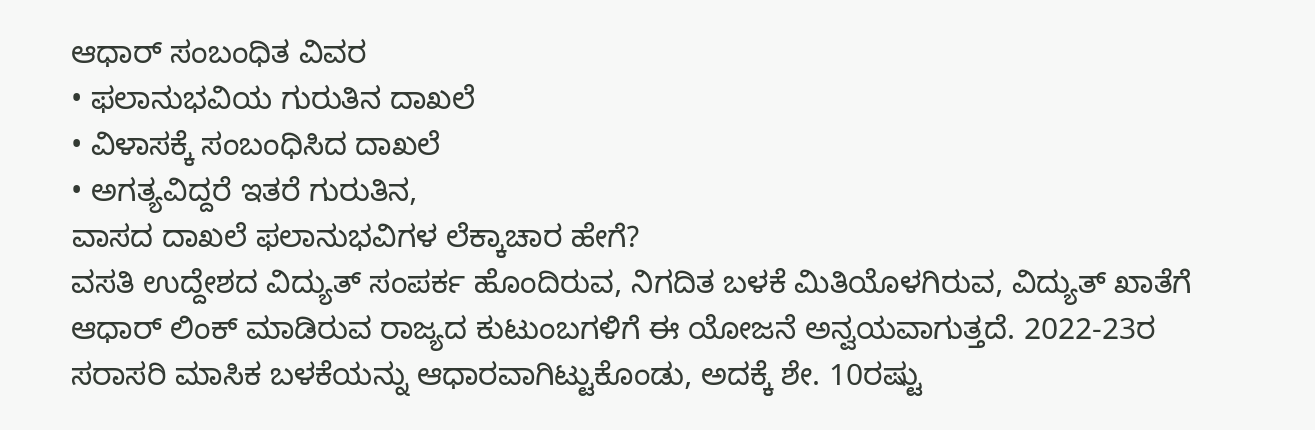ಆಧಾರ್ ಸಂಬಂಧಿತ ವಿವರ
• ಫಲಾನುಭವಿಯ ಗುರುತಿನ ದಾಖಲೆ
• ವಿಳಾಸಕ್ಕೆ ಸಂಬಂಧಿಸಿದ ದಾಖಲೆ
• ಅಗತ್ಯವಿದ್ದರೆ ಇತರೆ ಗುರುತಿನ,
ವಾಸದ ದಾಖಲೆ ಫಲಾನುಭವಿಗಳ ಲೆಕ್ಕಾಚಾರ ಹೇಗೆ?
ವಸತಿ ಉದ್ದೇಶದ ವಿದ್ಯುತ್ ಸಂಪರ್ಕ ಹೊಂದಿರುವ, ನಿಗದಿತ ಬಳಕೆ ಮಿತಿಯೊಳಗಿರುವ, ವಿದ್ಯುತ್ ಖಾತೆಗೆ ಆಧಾರ್ ಲಿಂಕ್ ಮಾಡಿರುವ ರಾಜ್ಯದ ಕುಟುಂಬಗಳಿಗೆ ಈ ಯೋಜನೆ ಅನ್ವಯವಾಗುತ್ತದೆ. 2022-23ರ ಸರಾಸರಿ ಮಾಸಿಕ ಬಳಕೆಯನ್ನು ಆಧಾರವಾಗಿಟ್ಟುಕೊಂಡು, ಅದಕ್ಕೆ ಶೇ. 10ರಷ್ಟು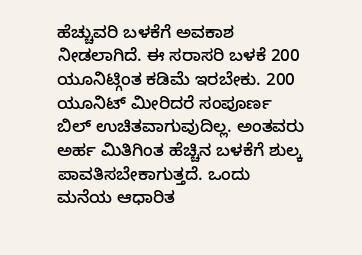ಹೆಚ್ಚುವರಿ ಬಳಕೆಗೆ ಅವಕಾಶ ನೀಡಲಾಗಿದೆ. ಈ ಸರಾಸರಿ ಬಳಕೆ 200 ಯೂನಿಟ್ಗಿಂತ ಕಡಿಮೆ ಇರಬೇಕು. 200 ಯೂನಿಟ್ ಮೀರಿದರೆ ಸಂಪೂರ್ಣ ಬಿಲ್ ಉಚಿತವಾಗುವುದಿಲ್ಲ. ಅಂತವರು ಅರ್ಹ ಮಿತಿಗಿಂತ ಹೆಚ್ಚಿನ ಬಳಕೆಗೆ ಶುಲ್ಕ ಪಾವತಿಸಬೇಕಾಗುತ್ತದೆ. ಒಂದು ಮನೆಯ ಆಧಾರಿತ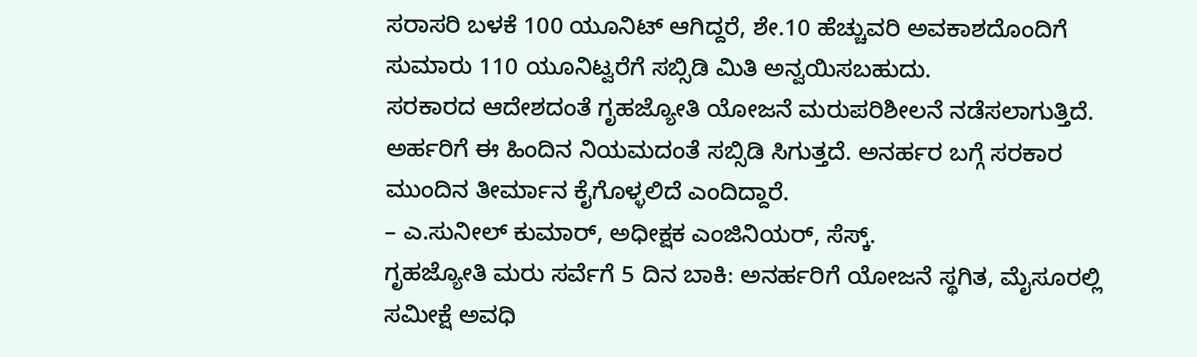ಸರಾಸರಿ ಬಳಕೆ 100 ಯೂನಿಟ್ ಆಗಿದ್ದರೆ, ಶೇ.10 ಹೆಚ್ಚುವರಿ ಅವಕಾಶದೊಂದಿಗೆ ಸುಮಾರು 110 ಯೂನಿಟ್ವರೆಗೆ ಸಬ್ಸಿಡಿ ಮಿತಿ ಅನ್ವಯಿಸಬಹುದು.
ಸರಕಾರದ ಆದೇಶದಂತೆ ಗೃಹಜ್ಯೋತಿ ಯೋಜನೆ ಮರುಪರಿಶೀಲನೆ ನಡೆಸಲಾಗುತ್ತಿದೆ. ಅರ್ಹರಿಗೆ ಈ ಹಿಂದಿನ ನಿಯಮದಂತೆ ಸಬ್ಸಿಡಿ ಸಿಗುತ್ತದೆ. ಅನರ್ಹರ ಬಗ್ಗೆ ಸರಕಾರ ಮುಂದಿನ ತೀರ್ಮಾನ ಕೈಗೊಳ್ಳಲಿದೆ ಎಂದಿದ್ದಾರೆ.
– ಎ.ಸುನೀಲ್ ಕುಮಾರ್, ಅಧೀಕ್ಷಕ ಎಂಜಿನಿಯರ್, ಸೆಸ್ಕ್.
ಗೃಹಜ್ಯೋತಿ ಮರು ಸರ್ವೆಗೆ 5 ದಿನ ಬಾಕಿ: ಅನರ್ಹರಿಗೆ ಯೋಜನೆ ಸ್ಥಗಿತ, ಮೈಸೂರಲ್ಲಿ ಸಮೀಕ್ಷೆ ಅವಧಿ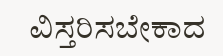ವಿಸ್ತರಿಸಬೇಕಾದ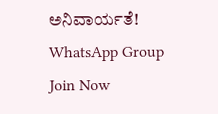ಅನಿವಾರ್ಯತೆ!
WhatsApp Group
Join Now